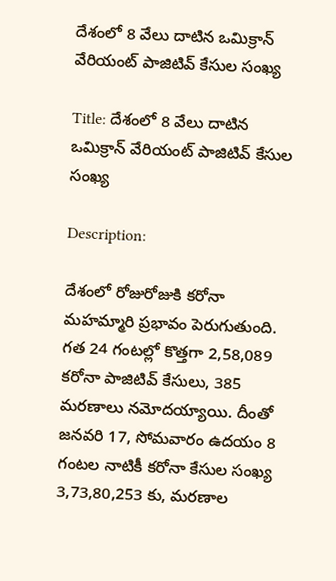దేశంలో 8 వేలు దాటిన ఒమిక్రాన్ వేరియంట్ పాజిటివ్ కేసుల సంఖ్య

Title: దేశంలో 8 వేలు దాటిన ఒమిక్రాన్ వేరియంట్ పాజిటివ్ కేసుల సంఖ్య

Description:

దేశంలో రోజురోజుకి కరోనా మహమ్మారి ప్రభావం పెరుగుతుంది. గత 24 గంటల్లో కొత్తగా 2,58,089 కరోనా పాజిటివ్ కేసులు, 385 మరణాలు నమోదయ్యాయి. దీంతో జనవరి 17, సోమవారం ఉదయం 8 గంటల నాటికీ కరోనా కేసుల సంఖ్య 3,73,80,253 కు, మరణాల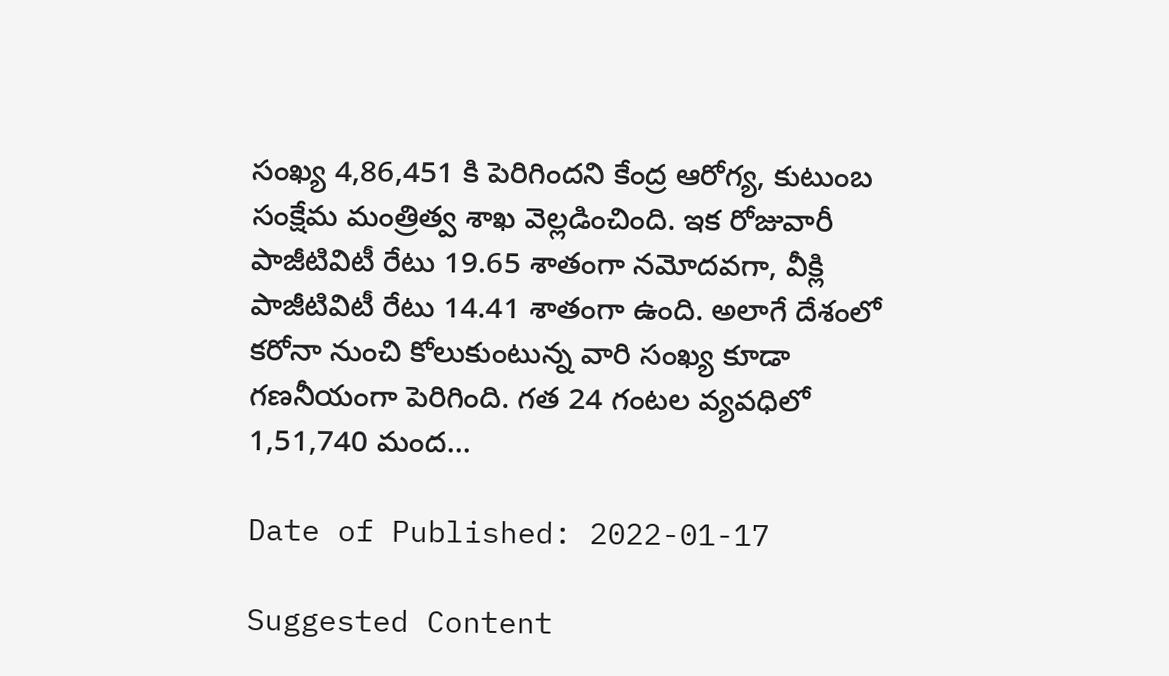సంఖ్య 4,86,451 కి పెరిగిందని కేంద్ర ఆరోగ్య, కుటుంబ సంక్షేమ మంత్రిత్వ శాఖ వెల్లడించింది. ఇక రోజువారీ పాజీటివిటీ రేటు 19.65 శాతంగా నమోదవగా, వీక్లి పాజీటివిటీ రేటు 14.41 శాతంగా ఉంది. అలాగే దేశంలో కరోనా నుంచి కోలుకుంటున్న వారి సంఖ్య కూడా గణనీయంగా పెరిగింది. గత 24 గంటల వ్యవధిలో 1,51,740 మంద...

Date of Published: 2022-01-17

Suggested Content